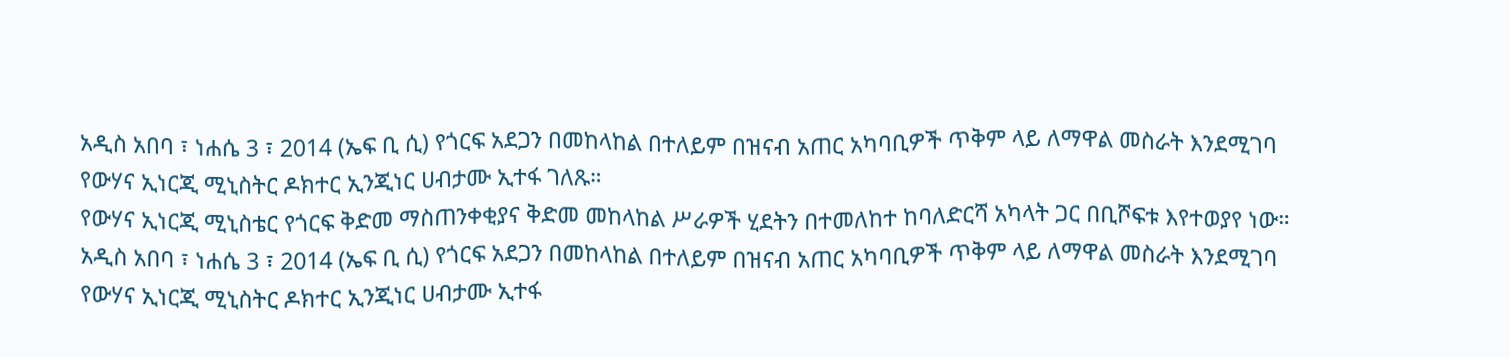አዲስ አበባ ፣ ነሐሴ 3 ፣ 2014 (ኤፍ ቢ ሲ) የጎርፍ አደጋን በመከላከል በተለይም በዝናብ አጠር አካባቢዎች ጥቅም ላይ ለማዋል መስራት እንደሚገባ የውሃና ኢነርጂ ሚኒስትር ዶክተር ኢንጂነር ሀብታሙ ኢተፋ ገለጹ።
የውሃና ኢነርጂ ሚኒስቴር የጎርፍ ቅድመ ማስጠንቀቂያና ቅድመ መከላከል ሥራዎች ሂደትን በተመለከተ ከባለድርሻ አካላት ጋር በቢሾፍቱ እየተወያየ ነው።
አዲስ አበባ ፣ ነሐሴ 3 ፣ 2014 (ኤፍ ቢ ሲ) የጎርፍ አደጋን በመከላከል በተለይም በዝናብ አጠር አካባቢዎች ጥቅም ላይ ለማዋል መስራት እንደሚገባ የውሃና ኢነርጂ ሚኒስትር ዶክተር ኢንጂነር ሀብታሙ ኢተፋ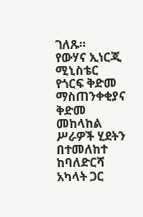ገለጹ።
የውሃና ኢነርጂ ሚኒስቴር የጎርፍ ቅድመ ማስጠንቀቂያና ቅድመ መከላከል ሥራዎች ሂደትን በተመለከተ ከባለድርሻ አካላት ጋር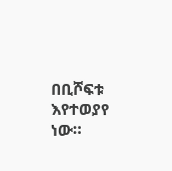በቢሾፍቱ እየተወያየ ነው።